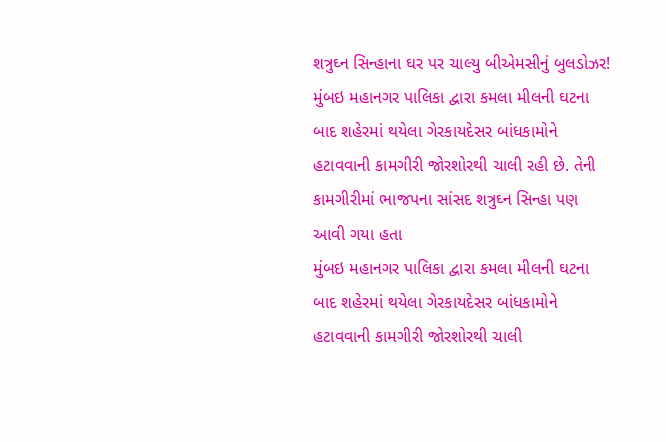શત્રુઘ્ન સિન્હાના ઘર પર ચાલ્યુ બીએમસીનું બુલડોઝર!
મુંબઇ મહાનગર પાલિકા દ્વારા કમલા મીલની ઘટના બાદ શહેરમાં થયેલા ગેરકાયદેસર બાંધકામોને હટાવવાની કામગીરી જોરશોરથી ચાલી રહી છે. તેની કામગીરીમાં ભાજપના સાંસદ શત્રુઘ્ન સિન્હા પણ આવી ગયા હતા
મુંબઇ મહાનગર પાલિકા દ્વારા કમલા મીલની ઘટના બાદ શહેરમાં થયેલા ગેરકાયદેસર બાંધકામોને હટાવવાની કામગીરી જોરશોરથી ચાલી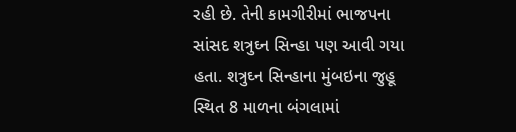રહી છે. તેની કામગીરીમાં ભાજપના સાંસદ શત્રુઘ્ન સિન્હા પણ આવી ગયા હતા. શત્રુઘ્ન સિન્હાના મુંબઇના જુહૂ સ્થિત 8 માળના બંગલામાં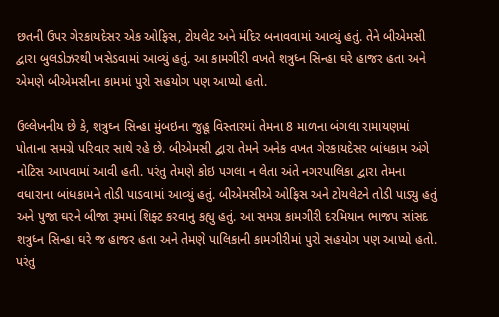છતની ઉપર ગેરકાયદેસર એક ઓફિસ, ટોયલેટ અને મંદિર બનાવવામાં આવ્યું હતું. તેને બીએમસી દ્વારા બુલડોઝરથી ખસેડવામાં આવ્યું હતું. આ કામગીરી વખતે શત્રુધ્ન સિન્હા ઘરે હાજર હતા અને એમણે બીએમસીના કામમાં પુરો સહયોગ પણ આપ્યો હતો.

ઉલ્લેખનીય છે કે, શત્રુઘ્ન સિન્હા મુંબઇના જુહૂ વિસ્તારમાં તેમના 8 માળના બંગલા રામાયણમાં પોતાના સમગ્રે પરિવાર સાથે રહે છે. બીએમસી દ્વારા તેમને અનેક વખત ગેરકાયદેસર બાંધકામ અંગે નોટિસ આપવામાં આવી હતી. પરંતુ તેમણે કોઇ પગલા ન લેતા અંતે નગરપાલિકા દ્વારા તેમના વધારાના બાંધકામને તોડી પાડવામાં આવ્યું હતું. બીએમસીએ ઓફિસ અને ટોયલેટને તોડી પાડ્યુ હતું અને પુજા ઘરને બીજા રૂમમાં શિફ્ટ કરવાનુ કહ્યુ હતું. આ સમગ્ર કામગીરી દરમિયાન ભાજપ સાંસદ શત્રુધ્ન સિન્હા ઘરે જ હાજર હતા અને તેમણે પાલિકાની કામગીરીમાં પુરો સહયોગ પણ આપ્યો હતો. પરંતુ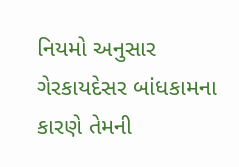નિયમો અનુસાર ગેરકાયદેસર બાંધકામના કારણે તેમની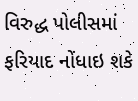વિરુદ્ધ પોલીસમાં ફરિયાદ નોંધાઇ શકે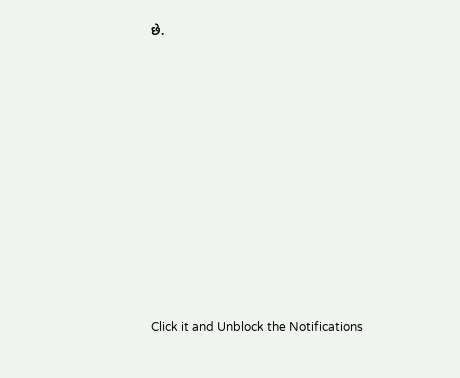છે.













Click it and Unblock the Notifications